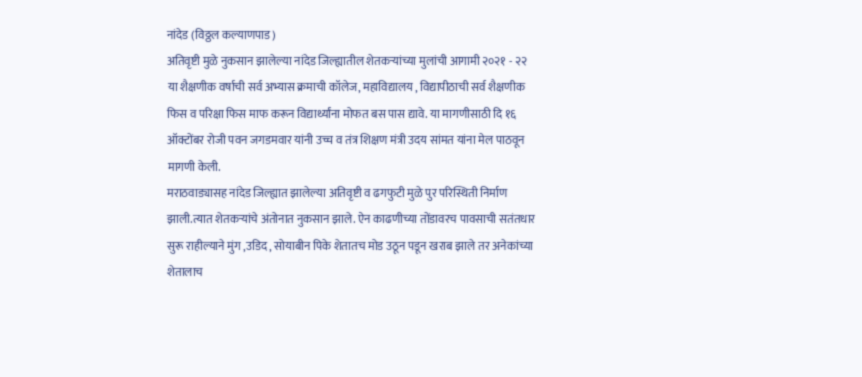नांदेड (विठ्ठल कल्याणपाड)
अतिवृष्टी मुळे नुकसान झालेल्या नांदेड जिल्ह्यातील शेतकऱ्यांच्या मुलांची आगामी २०२१ - २२ या शैक्षणीक वर्षाची सर्व अभ्यास क्रमाची कॉलेज, महाविद्यालय , विद्यापीठाची सर्व शैक्षणीक फिस व परिक्षा फिस माफ करून विद्यार्थ्यांना मोफत बस पास द्यावे. या मागणीसाठी दि १६ ऑक्टोंबर रोजी पवन जगडमवार यांनी उच्च व तंत्र शिक्षण मंत्री उदय सांमत यांना मेल पाठवून मागणी केली.
मराठवाड्यासह नांदेड जिल्ह्यात झालेल्या अतिवृष्टी व ढगफुटी मुळे पुर परिस्थिती निर्माण झाली.त्यात शेतकऱ्यांचे अंतोनात नुकसान झाले. ऐन काढणीच्या तोंडावरच पावसाची सतंतधार सुरू राहील्याने मुंग ,उडिद , सोयाबीन पिके शेतातच मोड उठून पडून खराब झाले तर अनेकांच्या शेतालाच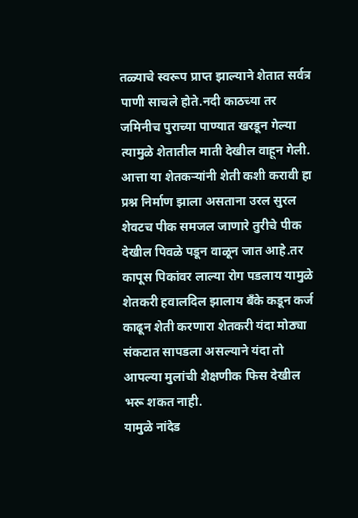तळ्याचे स्वरूप प्राप्त झाल्याने शेतात सर्वत्र पाणी साचले होते.नदी काठच्या तर जमिनीच पुराच्या पाण्यात खरडून गेल्या त्यामुळे शेतातील माती देखील वाहून गेली. आत्ता या शेतकऱ्यांनी शेती कशी करावी हा प्रश्न निर्माण झाला असताना उरल सुरल शेवटच पीक समजल जाणारे तुरीचे पीक देखील पिवळे पडून वाळून जात आहे.तर कापूस पिकांवर लाल्या रोग पडलाय यामुळे शेतकरी हवालदिल झालाय बँके कडून कर्ज काढून शेती करणारा शेतकरी यंदा मोठ्या संकटात सापडला असल्याने यंदा तो आपल्या मुलांची शैक्षणीक फिस देखील भरू शकत नाही.
यामुळे नांदेड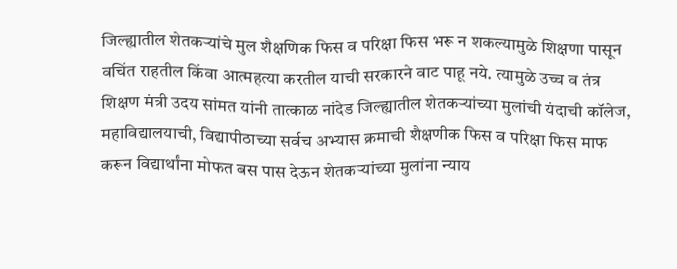जिल्ह्यातील शेतकऱ्यांचे मुल शैक्षणिक फिस व परिक्षा फिस भरू न शकल्यामुळे शिक्षणा पासून वचिंत राहतील किंवा आत्महत्या करतील याची सरकारने वाट पाहू नये. त्यामुळे उच्च व तंत्र शिक्षण मंत्री उदय सांमत यांनी तात्काळ नांदेड जिल्ह्यातील शेतकऱ्यांच्या मुलांची यंदाची कॉलेज, महाविद्यालयाची, विद्यापीठाच्या सर्वच अभ्यास क्रमाची शैक्षणीक फिस व परिक्षा फिस माफ करून विद्यार्थांना मोफत बस पास देऊन शेतकऱ्यांच्या मुलांना न्याय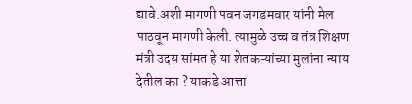द्यावे.अशी मागणी पवन जगडमवार यांनी मेल पाठवून मागणी केली. त्यामुळे उच्च व तंत्र शिक्षण मंत्री उदय सांमत हे या शेतकऱ्यांच्या मुलांना न्याय देतील का ? याकडे आत्ता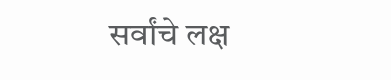सर्वांचे लक्ष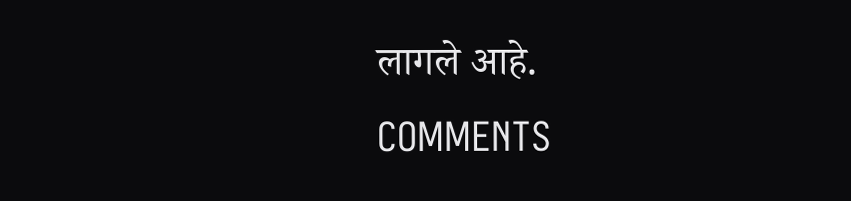लागले आहे.
COMMENTS